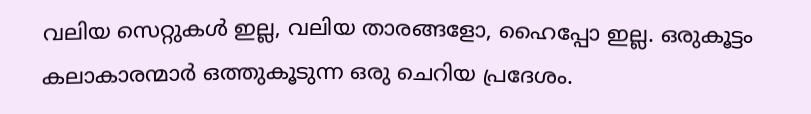വലിയ സെറ്റുകള്‍ ഇല്ല, വലിയ താരങ്ങളോ, ഹൈപ്പോ ഇല്ല. ഒരുകൂട്ടം കലാകാരന്മാര്‍ ഒത്തുകൂടുന്ന ഒരു ചെറിയ പ്രദേശം.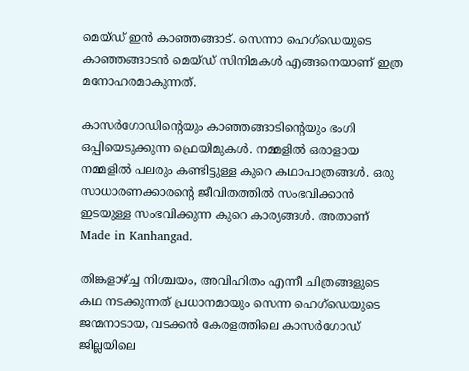മെയ്ഡ് ഇന്‍ കാഞ്ഞങ്ങാട്. സെന്നാ ഹെഗ്‌ഡെയുടെ കാഞ്ഞങ്ങാടന്‍ മെയ്ഡ് സിനിമകള്‍ എങ്ങനെയാണ് ഇത്ര മനോഹരമാകുന്നത്.

കാസര്‍ഗോഡിന്റെയും കാഞ്ഞങ്ങാടിന്റെയും ഭംഗി ഒപ്പിയെടുക്കുന്ന ഫ്രെയിമുകള്‍. നമ്മളില്‍ ഒരാളായ നമ്മളില്‍ പലരും കണ്ടിട്ടുള്ള കുറെ കഥാപാത്രങ്ങള്‍. ഒരു സാധാരണക്കാരന്റെ ജീവിതത്തില്‍ സംഭവിക്കാന്‍ ഇടയുള്ള സംഭവിക്കുന്ന കുറെ കാര്യങ്ങള്‍. അതാണ്  Made in Kanhangad.

തിങ്കളാഴ്ച്ച നിശ്ചയം, അവിഹിതം എന്നീ ചിത്രങ്ങളുടെ കഥ നടക്കുന്നത് പ്രധാനമായും സെന്ന ഹെഗ്‌ഡെയുടെ ജന്മനാടായ, വടക്കന്‍ കേരളത്തിലെ കാസര്‍ഗോഡ് ജില്ലയിലെ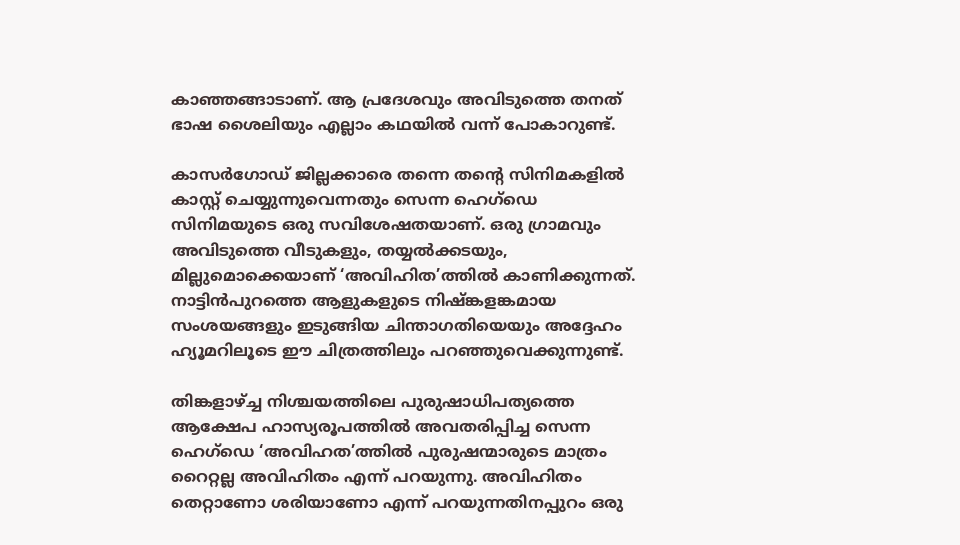കാഞ്ഞങ്ങാടാണ്. ആ പ്രദേശവും അവിടുത്തെ തനത് ഭാഷ ശൈലിയും എല്ലാം കഥയില്‍ വന്ന് പോകാറുണ്ട്.

കാസര്‍ഗോഡ് ജില്ലക്കാരെ തന്നെ തന്റെ സിനിമകളില്‍ കാസ്റ്റ് ചെയ്യുന്നുവെന്നതും സെന്ന ഹെഗ്‌ഡെ സിനിമയുടെ ഒരു സവിശേഷതയാണ്. ഒരു ഗ്രാമവും അവിടുത്തെ വീടുകളും, തയ്യല്‍ക്കടയും, മില്ലുമൊക്കെയാണ് ‘അവിഹിത’ത്തില്‍ കാണിക്കുന്നത്. നാട്ടിന്‍പുറത്തെ ആളുകളുടെ നിഷ്ങ്കളങ്കമായ സംശയങ്ങളും ഇടുങ്ങിയ ചിന്താഗതിയെയും അദ്ദേഹം ഹ്യൂമറിലൂടെ ഈ ചിത്രത്തിലും പറഞ്ഞുവെക്കുന്നുണ്ട്.

തിങ്കളാഴ്ച്ച നിശ്ചയത്തിലെ പുരുഷാധിപത്യത്തെ ആക്ഷേപ ഹാസ്യരൂപത്തില്‍ അവതരിപ്പിച്ച സെന്ന ഹെഗ്‌ഡെ ‘അവിഹത’ത്തില്‍ പുരുഷന്മാരുടെ മാത്രം റൈറ്റല്ല അവിഹിതം എന്ന് പറയുന്നു. അവിഹിതം തെറ്റാണോ ശരിയാണോ എന്ന് പറയുന്നതിനപ്പുറം ഒരു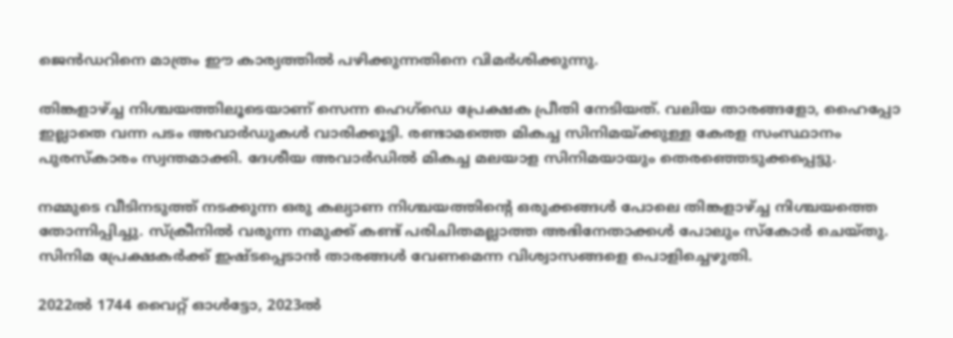ജെന്‍ഡറിനെ മാത്രം ഈ കാര്യത്തില്‍ പഴിക്കുന്നതിനെ വിമര്‍ശിക്കുന്നു.

തിങ്കളാഴ്ച്ച നിശ്ചയത്തിലൂടെയാണ് സെന്ന ഹെഗ്‌ഡെ പ്രേക്ഷക പ്രീതി നേടിയത്. വലിയ താരങ്ങളോ, ഹൈപ്പോ ഇല്ലാതെ വന്ന പടം അവാര്‍ഡുകള്‍ വാരിക്കൂട്ടി. രണ്ടാമത്തെ മികച്ച സിനിമയ്ക്കുള്ള കേരള സംസ്ഥാനം പുരസ്‌കാരം സ്വന്തമാക്കി. ദേശീയ അവാര്‍ഡില്‍ മികച്ച മലയാള സിനിമയായും തെരഞ്ഞെടുക്കപ്പെട്ടു.

നമ്മുടെ വീടിനടുത്ത് നടക്കുന്ന ഒരു കല്യാണ നിശ്ചയത്തിന്റെ ഒരുക്കങ്ങള്‍ പോലെ തിങ്കളാഴ്ച്ച നിശ്ചയത്തെ തോന്നിപ്പിച്ചു. സ്‌ക്രീനില്‍ വരുന്ന നമുക്ക് കണ്ട് പരിചിതമല്ലാത്ത അഭിനേതാക്കള്‍ പോലും സ്‌കോര്‍ ചെയ്തു.
സിനിമ പ്രേക്ഷകര്‍ക്ക് ഇഷ്ടപ്പെടാന്‍ താരങ്ങള്‍ വേണമെന്ന വിശ്വാസങ്ങളെ പൊളിച്ചെഴുതി.

2022ല്‍ 1744 വൈറ്റ് ഓള്‍ട്ടോ, 2023ല്‍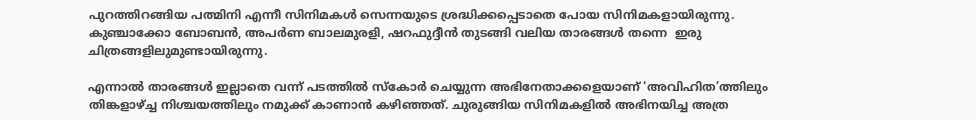പുറത്തിറങ്ങിയ പത്മിനി എന്നീ സിനിമകള്‍ സെന്നയുടെ ശ്രദ്ധിക്കപ്പെടാതെ പോയ സിനിമകളായിരുന്നു. കുഞ്ചാക്കോ ബോബന്‍, അപര്‍ണ ബാലമുരളി, ഷറഫുദ്ദീന്‍ തുടങ്ങി വലിയ താരങ്ങള്‍ തന്നെ  ഇരു ചിത്രങ്ങളിലുമുണ്ടായിരുന്നു.

എന്നാല്‍ താരങ്ങള്‍ ഇല്ലാതെ വന്ന് പടത്തില്‍ സ്‌കോര്‍ ചെയ്യുന്ന അഭിനേതാക്കളെയാണ് ‘അവിഹിത’ത്തിലും തിങ്കളാഴ്ച്ച നിശ്ചയത്തിലും നമുക്ക് കാണാന്‍ കഴിഞ്ഞത്. ചുരുങ്ങിയ സിനിമകളില്‍ അഭിനയിച്ച അത്ര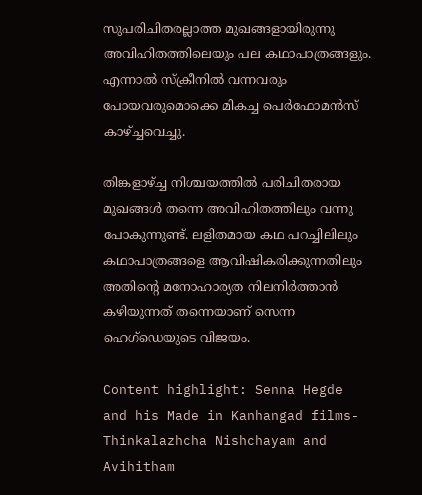സുപരിചിതരല്ലാത്ത മുഖങ്ങളായിരുന്നു അവിഹിതത്തിലെയും പല കഥാപാത്രങ്ങളും. എന്നാല്‍ സ്‌ക്രീനില്‍ വന്നവരും പോയവരുമൊക്കെ മികച്ച പെര്‍ഫോമന്‍സ് കാഴ്ച്ചവെച്ചു.

തിങ്കളാഴ്ച്ച നിശ്ചയത്തില്‍ പരിചിതരായ മുഖങ്ങള്‍ തന്നെ അവിഹിതത്തിലും വന്നു പോകുന്നുണ്ട്. ലളിതമായ കഥ പറച്ചിലിലും കഥാപാത്രങ്ങളെ ആവിഷികരിക്കുന്നതിലും അതിന്റെ മനോഹാര്യത നിലനിര്‍ത്താന്‍ കഴിയുന്നത് തന്നെയാണ് സെന്ന ഹെഗ്‌ഡെയുടെ വിജയം.

Content highlight: Senna Hegde and his Made in Kanhangad films- Thinkalazhcha Nishchayam and  Avihitham